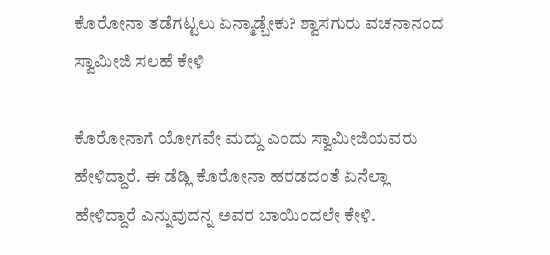ಕೊರೋನಾ ತಡೆಗಟ್ಟಲು ಏನ್ಮಾಡ್ಬೇಕು? ಶ್ವಾಸಗುರು ವಚನಾನಂದ ಸ್ವಾಮೀಜಿ ಸಲಹೆ ಕೇಳಿ

ಕೊರೋನಾಗೆ ಯೋಗವೇ ಮದ್ದು ಎಂದು ಸ್ವಾಮೀಜಿಯವರು ಹೇಳಿದ್ದಾರೆ. ಈ ಡೆಡ್ಲಿ ಕೊರೋನಾ ಹರಡದಂತೆ ಏನೆಲ್ಲಾ ಹೇಳಿದ್ದಾರೆ ಎನ್ನುವುದನ್ನ ಅವರ ಬಾಯಿಂದಲೇ ಕೇಳಿ.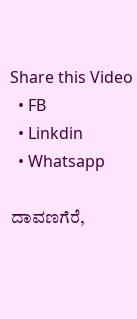Share this Video
  • FB
  • Linkdin
  • Whatsapp

ದಾವಣಗೆರೆ,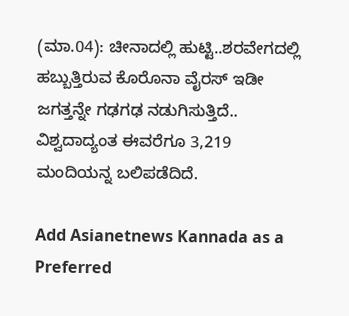(ಮಾ.04): ಚೀನಾದಲ್ಲಿ ಹುಟ್ಟಿ..ಶರವೇಗದಲ್ಲಿ ಹಬ್ಬುತ್ತಿರುವ ಕೊರೊನಾ ವೈರಸ್ ಇಡೀ ಜಗತ್ತನ್ನೇ ಗಢಗಢ ನಡುಗಿಸುತ್ತಿದೆ.. ವಿಶ್ವದಾದ್ಯಂತ ಈವರೆಗೂ 3,219 ಮಂದಿಯನ್ನ ಬಲಿಪಡೆದಿದೆ.

Add Asianetnews Kannada as a Preferred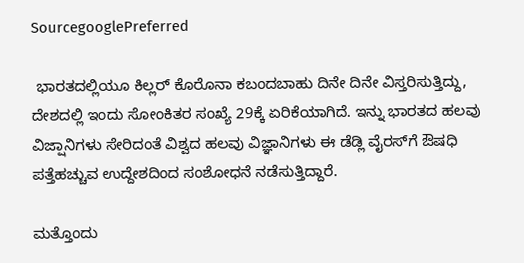SourcegooglePreferred

 ಭಾರತದಲ್ಲಿಯೂ ಕಿಲ್ಲರ್ ಕೊರೊನಾ ಕಬಂದಬಾಹು ದಿನೇ ದಿನೇ ವಿಸ್ತರಿಸುತ್ತಿದ್ದು, ದೇಶದಲ್ಲಿ ಇಂದು ಸೋಂಕಿತರ ಸಂಖ್ಯೆ 29ಕ್ಕೆ ಏರಿಕೆಯಾಗಿದೆ. ಇನ್ನು ಭಾರತದ ಹಲವು ವಿಜ್ಷಾನಿಗಳು ಸೇರಿದಂತೆ ವಿಶ್ವದ ಹಲವು ವಿಜ್ಞಾನಿಗಳು ಈ ಡೆಡ್ಲಿ ವೈರಸ್‌ಗೆ ಔಷಧಿ ಪತ್ತೆಹಚ್ಚುವ ಉದ್ದೇಶದಿಂದ ಸಂಶೋಧನೆ ನಡೆಸುತ್ತಿದ್ದಾರೆ.

ಮತ್ತೊಂದು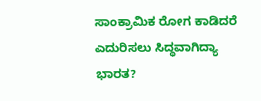ಸಾಂಕ್ರಾಮಿಕ ರೋಗ ಕಾಡಿದರೆ ಎದುರಿಸಲು ಸಿದ್ಧವಾಗಿದ್ಯಾ ಭಾರತ?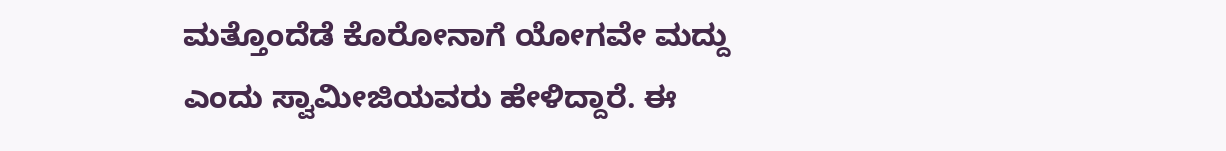ಮತ್ತೊಂದೆಡೆ ಕೊರೋನಾಗೆ ಯೋಗವೇ ಮದ್ದು ಎಂದು ಸ್ವಾಮೀಜಿಯವರು ಹೇಳಿದ್ದಾರೆ. ಈ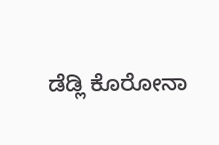ಡೆಡ್ಲಿ ಕೊರೋನಾ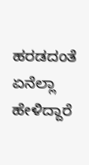ಹರಡದಂತೆ ಏನೆಲ್ಲಾ ಹೇಳಿದ್ದಾರೆ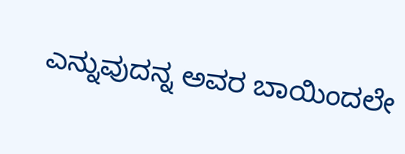ಎನ್ನುವುದನ್ನ ಅವರ ಬಾಯಿಂದಲೇ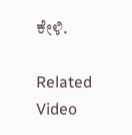ಕೇಳಿ.

Related Video